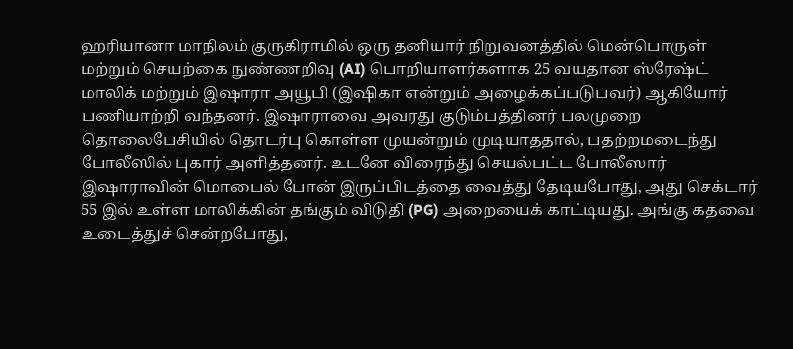ஹரியானா மாநிலம் குருகிராமில் ஒரு தனியார் நிறுவனத்தில் மென்பொருள் மற்றும் செயற்கை நுண்ணறிவு (AI) பொறியாளர்களாக 25 வயதான ஸ்ரேஷ்ட் மாலிக் மற்றும் இஷாரா அயூபி (இஷிகா என்றும் அழைக்கப்படுபவர்) ஆகியோர் பணியாற்றி வந்தனர். இஷாராவை அவரது குடும்பத்தினர் பலமுறை தொலைபேசியில் தொடர்பு கொள்ள முயன்றும் முடியாததால், பதற்றமடைந்து போலீஸில் புகார் அளித்தனர். உடனே விரைந்து செயல்பட்ட போலீஸார் இஷாராவின் மொபைல் போன் இருப்பிடத்தை வைத்து தேடியபோது, அது செக்டார் 55 இல் உள்ள மாலிக்கின் தங்கும் விடுதி (PG) அறையைக் காட்டியது. அங்கு கதவை உடைத்துச் சென்றபோது,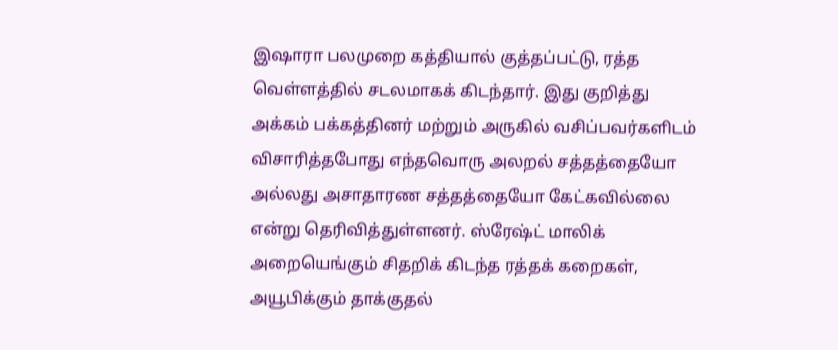இஷாரா பலமுறை கத்தியால் குத்தப்பட்டு, ரத்த வெள்ளத்தில் சடலமாகக் கிடந்தார். இது குறித்து அக்கம் பக்கத்தினர் மற்றும் அருகில் வசிப்பவர்களிடம் விசாரித்தபோது எந்தவொரு அலறல் சத்தத்தையோ அல்லது அசாதாரண சத்தத்தையோ கேட்கவில்லை என்று தெரிவித்துள்ளனர். ஸ்ரேஷ்ட் மாலிக் அறையெங்கும் சிதறிக் கிடந்த ரத்தக் கறைகள், அயூபிக்கும் தாக்குதல்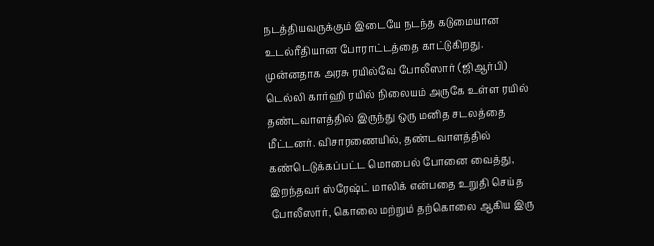நடத்தியவருக்கும் இடையே நடந்த கடுமையான உடல்ரீதியான போராட்டத்தை காட்டுகிறது. முன்னதாக அரசு ரயில்வே போலீஸார் (ஜிஆர்பி) டெல்லி கார்ஹி ரயில் நிலையம் அருகே உள்ள ரயில் தண்டவாளத்தில் இருந்து ஒரு மனித சடலத்தை மீட்டனர். விசாரணையில், தண்டவாளத்தில் கண்டெடுக்கப்பட்ட மொபைல் போனை வைத்து, இறந்தவர் ஸ்ரேஷ்ட் மாலிக் என்பதை உறுதி செய்த போலீஸார், கொலை மற்றும் தற்கொலை ஆகிய இரு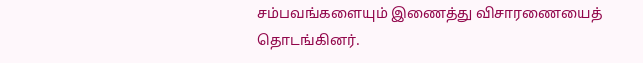சம்பவங்களையும் இணைத்து விசாரணையைத் தொடங்கினர்.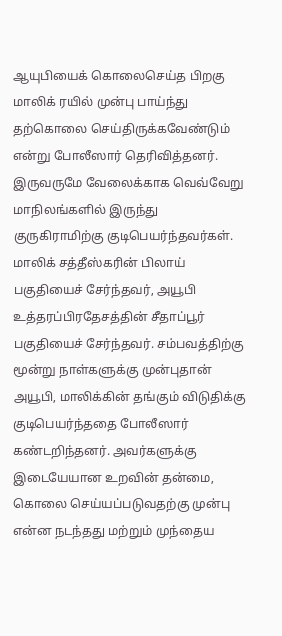ஆயுபியைக் கொலைசெய்த பிறகு மாலிக் ரயில் முன்பு பாய்ந்து தற்கொலை செய்திருக்கவேண்டும் என்று போலீஸார் தெரிவித்தனர். இருவருமே வேலைக்காக வெவ்வேறு மாநிலங்களில் இருந்து குருகிராமிற்கு குடிபெயர்ந்தவர்கள். மாலிக் சத்தீஸ்கரின் பிலாய் பகுதியைச் சேர்ந்தவர், அயூபி உத்தரப்பிரதேசத்தின் சீதாப்பூர் பகுதியைச் சேர்ந்தவர். சம்பவத்திற்கு மூன்று நாள்களுக்கு முன்புதான் அயூபி, மாலிக்கின் தங்கும் விடுதிக்கு குடிபெயர்ந்ததை போலீஸார் கண்டறிந்தனர். அவர்களுக்கு இடையேயான உறவின் தன்மை, கொலை செய்யப்படுவதற்கு முன்பு என்ன நடந்தது மற்றும் முந்தைய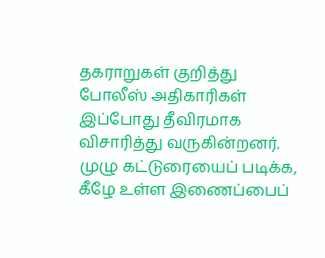தகராறுகள் குறித்து போலீஸ் அதிகாரிகள் இப்போது தீவிரமாக விசாரித்து வருகின்றனர். முழு கட்டுரையைப் படிக்க, கீழே உள்ள இணைப்பைப்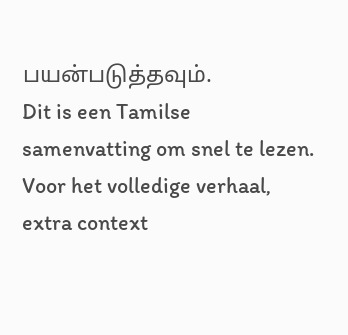பயன்படுத்தவும்.
Dit is een Tamilse samenvatting om snel te lezen. Voor het volledige verhaal, extra context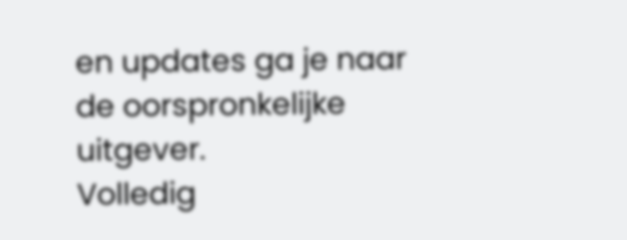en updates ga je naar de oorspronkelijke uitgever.
Volledig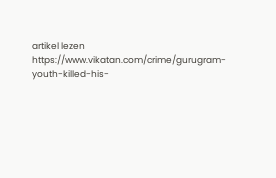artikel lezen
https://www.vikatan.com/crime/gurugram-youth-killed-his-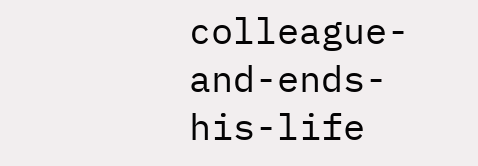colleague-and-ends-his-life